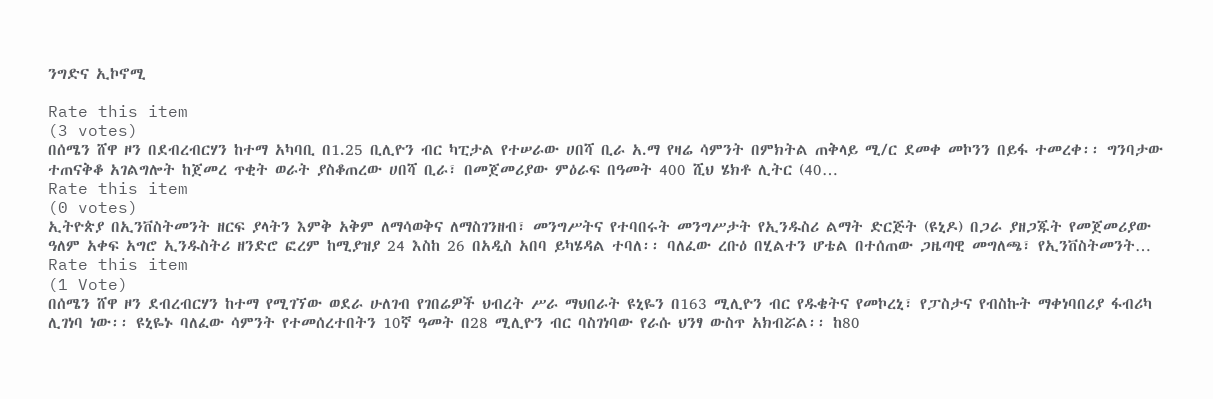ንግድና ኢኮኖሚ

Rate this item
(3 votes)
በሰሜን ሸዋ ዞን በደብረብርሃን ከተማ አካባቢ በ1.25 ቢሊዮን ብር ካፒታል የተሠራው ሀበሻ ቢራ አ.ማ የዛሬ ሳምንት በምክትል ጠቅላይ ሚ/ር ደመቀ መኮንን በይፋ ተመረቀ፡፡ ግንባታው ተጠናቅቆ አገልግሎት ከጀመረ ጥቂት ወራት ያስቆጠረው ሀበሻ ቢራ፣ በመጀመሪያው ምዕራፍ በዓመት 400 ሺህ ሄክቶ ሊትር (40…
Rate this item
(0 votes)
ኢትዮጵያ በኢንቨስትመንት ዘርፍ ያላትን እምቅ አቅም ለማሳወቅና ለማስገንዘብ፣ መንግሥትና የተባበሩት መንግሥታት የኢንዱስሪ ልማት ድርጅት (ዩኒዶ) በጋራ ያዘጋጁት የመጀመሪያው ዓለም አቀፍ አግሮ ኢንዱስትሪ ዘንድሮ ፎረም ከሚያዝያ 24 እስከ 26 በአዲስ አበባ ይካሄዳል ተባለ፡፡ ባለፈው ረቡዕ በሂልተን ሆቴል በተሰጠው ጋዜጣዊ መግለጫ፣ የኢንቨስትመንት…
Rate this item
(1 Vote)
በሰሜን ሸዋ ዞን ደብረብርሃን ከተማ የሚገኘው ወደራ ሁለገብ የገበሬዎች ህብረት ሥራ ማህበራት ዩኒዬን በ163 ሚሊዮን ብር የዱቄትና የመኮረኒ፣ የፓስታና የብስኩት ማቀነባበሪያ ፋብሪካ ሊገነባ ነው፡፡ ዩኒዬኑ ባለፈው ሳምንት የተመሰረተበትን 10ኛ ዓመት በ28 ሚሊዮን ብር ባስገነባው የራሱ ህንፃ ውስጥ አክብሯል፡፡ ከ80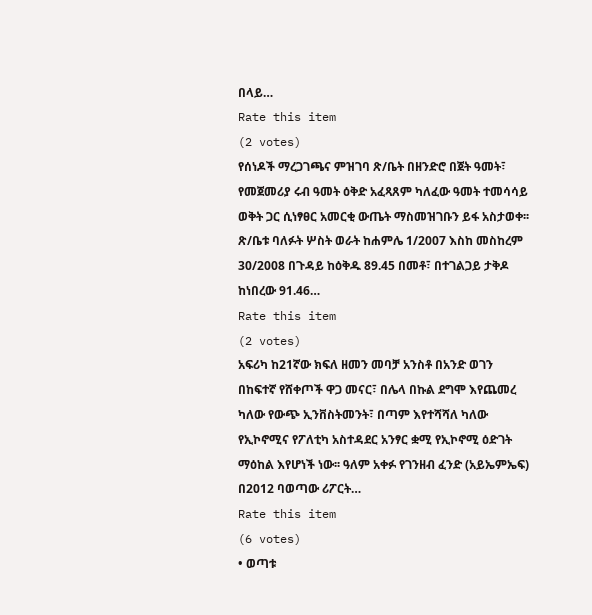በላይ…
Rate this item
(2 votes)
የሰነዶች ማረጋገጫና ምዝገባ ጽ/ቤት በዘንድሮ በጀት ዓመት፣ የመጀመሪያ ሩብ ዓመት ዕቅድ አፈጻጸም ካለፈው ዓመት ተመሳሳይ ወቅት ጋር ሲነፃፀር አመርቂ ውጤት ማስመዝገቡን ይፋ አስታወቀ፡፡ ጽ/ቤቱ ባለፉት ሦስት ወራት ከሐምሌ 1/2007 እስከ መስከረም 30/2008 በጉዳይ ከዕቅዱ 89.45 በመቶ፣ በተገልጋይ ታቅዶ ከነበረው 91.46…
Rate this item
(2 votes)
አፍሪካ ከ21ኛው ክፍለ ዘመን መባቻ አንስቶ በአንድ ወገን በከፍተኛ የሸቀጦች ዋጋ መናር፣ በሌላ በኩል ደግሞ እየጨመረ ካለው የውጭ ኢንቨስትመንት፣ በጣም እየተሻሻለ ካለው የኢኮኖሚና የፖለቲካ አስተዳደር አንፃር ቋሚ የኢኮኖሚ ዕድገት ማዕከል እየሆነች ነው፡፡ ዓለም አቀፉ የገንዘብ ፈንድ (አይኤምኤፍ) በ2012 ባወጣው ሪፖርት…
Rate this item
(6 votes)
• ወጣቱ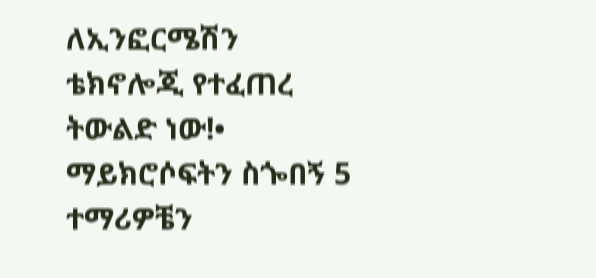ለኢንፎርሜሽን ቴክኖሎጂ የተፈጠረ ትውልድ ነው!• ማይክሮሶፍትን ስጐበኝ 5 ተማሪዎቼን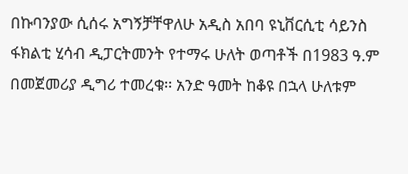በኩባንያው ሲሰሩ አግኝቻቸዋለሁ አዲስ አበባ ዩኒቨርሲቲ ሳይንስ ፋክልቲ ሂሳብ ዲፓርትመንት የተማሩ ሁለት ወጣቶች በ1983 ዓ.ም በመጀመሪያ ዲግሪ ተመረቁ፡፡ አንድ ዓመት ከቆዩ በኋላ ሁለቱም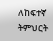ለከፍተኛ ትምህርት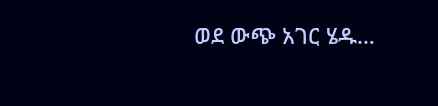ወደ ውጭ አገር ሄዱ…